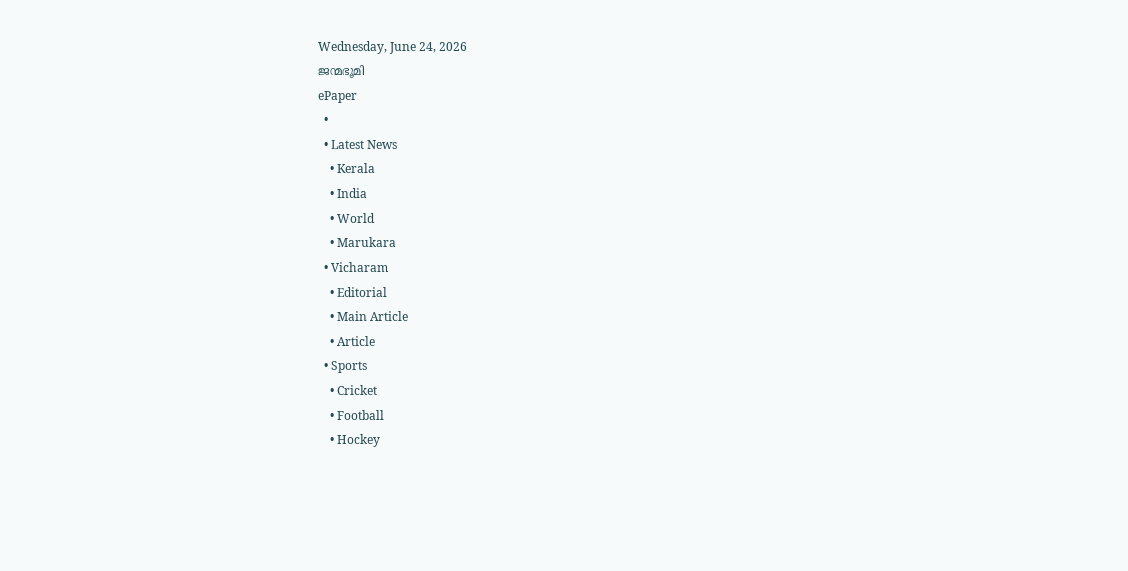Wednesday, June 24, 2026
ജന്മഭൂമി
ePaper
  •
  • Latest News
    • Kerala
    • India
    • World
    • Marukara
  • Vicharam
    • Editorial
    • Main Article
    • Article
  • Sports
    • Cricket
    • Football
    • Hockey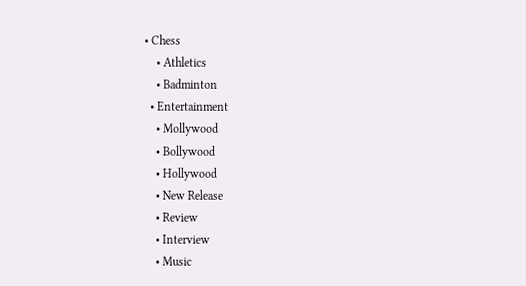• Chess
    • Athletics
    • Badminton
  • Entertainment
    • Mollywood
    • Bollywood
    • Hollywood
    • New Release
    • Review
    • Interview
    • Music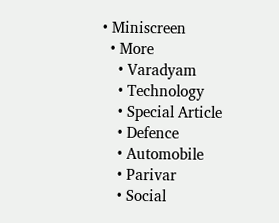• Miniscreen
  • More
    • Varadyam
    • Technology
    • Special Article
    • Defence
    • Automobile
    • Parivar
    • Social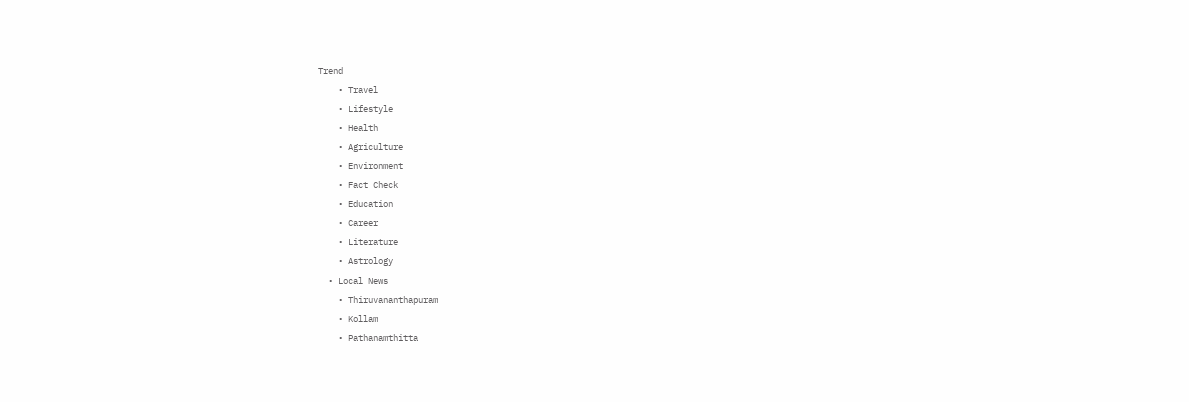Trend
    • Travel
    • Lifestyle
    • Health
    • Agriculture
    • Environment
    • Fact Check
    • Education
    • Career
    • Literature
    • Astrology
  • Local News
    • Thiruvananthapuram
    • Kollam
    • Pathanamthitta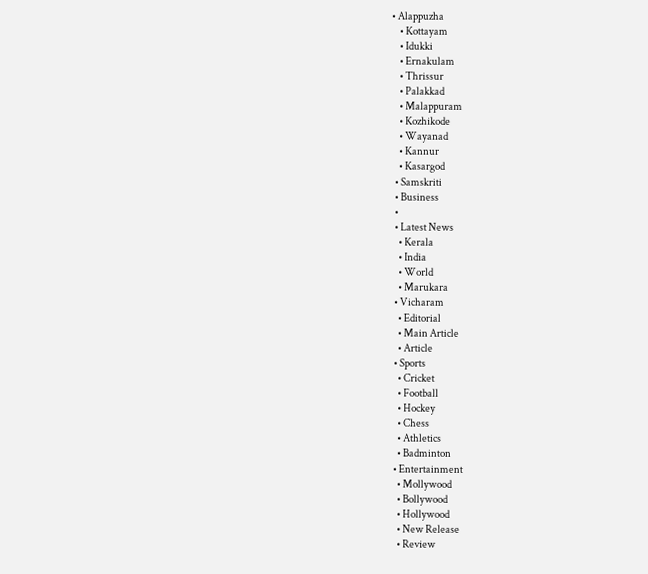• Alappuzha
    • Kottayam
    • Idukki
    • Ernakulam
    • Thrissur
    • Palakkad
    • Malappuram
    • Kozhikode
    • Wayanad
    • Kannur
    • Kasargod
  • Samskriti
  • Business
  •
  • Latest News
    • Kerala
    • India
    • World
    • Marukara
  • Vicharam
    • Editorial
    • Main Article
    • Article
  • Sports
    • Cricket
    • Football
    • Hockey
    • Chess
    • Athletics
    • Badminton
  • Entertainment
    • Mollywood
    • Bollywood
    • Hollywood
    • New Release
    • Review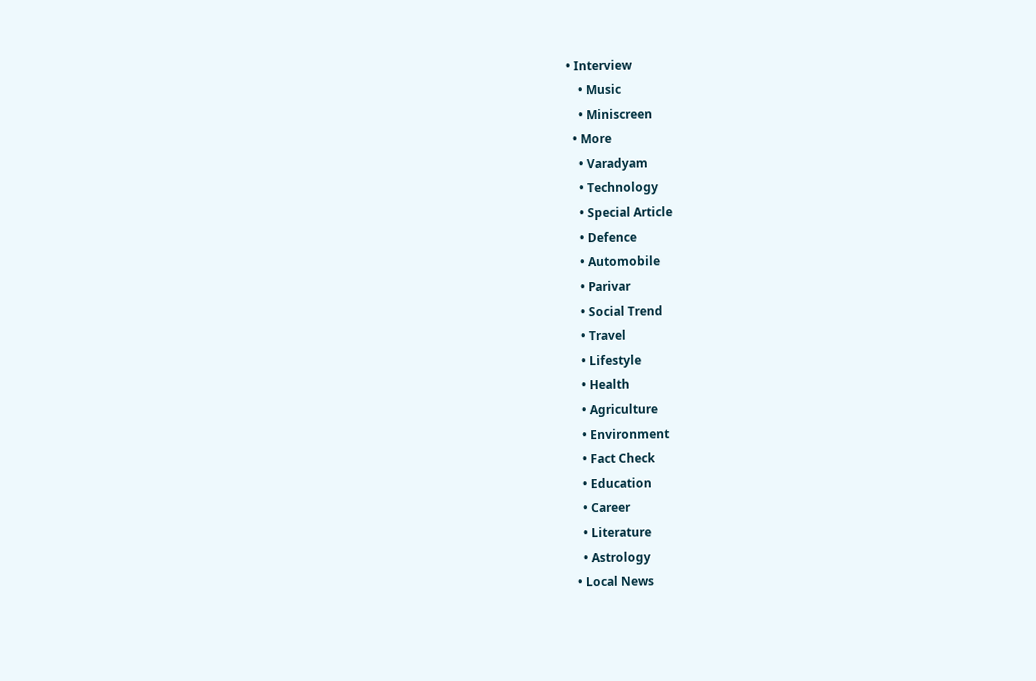• Interview
    • Music
    • Miniscreen
  • More
    • Varadyam
    • Technology
    • Special Article
    • Defence
    • Automobile
    • Parivar
    • Social Trend
    • Travel
    • Lifestyle
    • Health
    • Agriculture
    • Environment
    • Fact Check
    • Education
    • Career
    • Literature
    • Astrology
  • Local News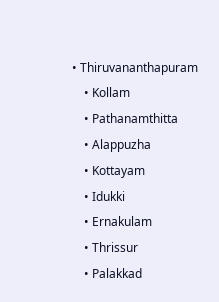• Thiruvananthapuram
    • Kollam
    • Pathanamthitta
    • Alappuzha
    • Kottayam
    • Idukki
    • Ernakulam
    • Thrissur
    • Palakkad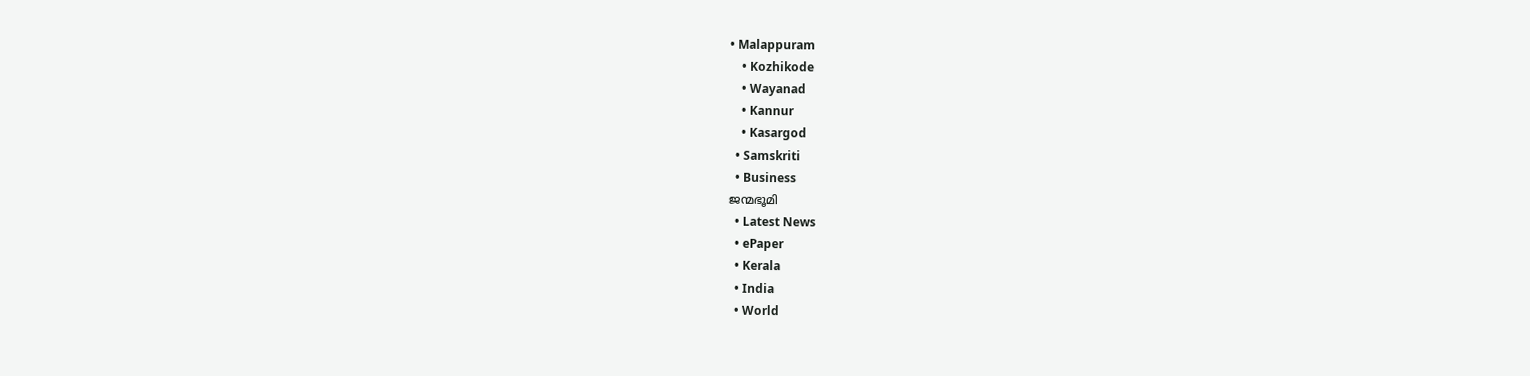• Malappuram
    • Kozhikode
    • Wayanad
    • Kannur
    • Kasargod
  • Samskriti
  • Business
ജന്മഭൂമി
  • Latest News
  • ePaper
  • Kerala
  • India
  • World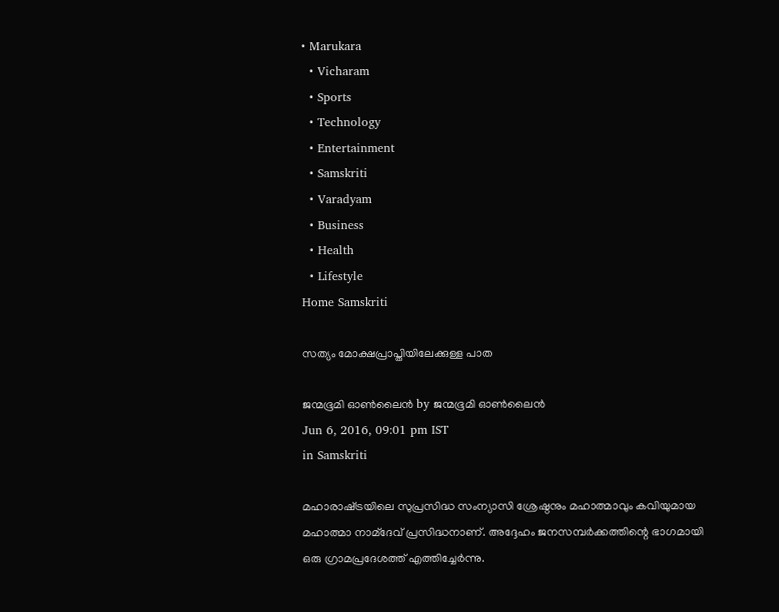• Marukara
  • Vicharam
  • Sports
  • Technology
  • Entertainment
  • Samskriti
  • Varadyam
  • Business
  • Health
  • Lifestyle
Home Samskriti

സത്യം മോക്ഷപ്രാപ്തിയിലേക്കുള്ള പാത

ജന്മഭൂമി ഓണ്‍ലൈന്‍ by ജന്മഭൂമി ഓണ്‍ലൈന്‍
Jun 6, 2016, 09:01 pm IST
in Samskriti

മഹാരാഷ്‌ട്രയിലെ സുപ്രസിദ്ധ സംന്യാസി ശ്രേഷ്ഠനും മഹാത്മാവും കവിയുമായ മഹാത്മാ നാമ്‌ദേവ് പ്രസിദ്ധനാണ്. അദ്ദേഹം ജനസമ്പര്‍ക്കത്തിന്റെ ഭാഗമായി ഒരു ഗ്രാമപ്രദേശത്ത് എത്തിച്ചേര്‍ന്നു.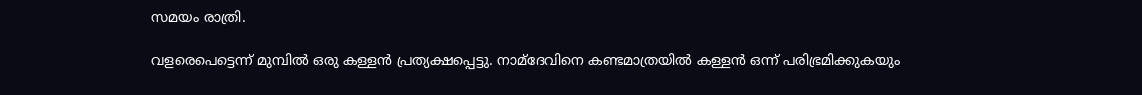സമയം രാത്രി.

വളരെപെട്ടെന്ന് മുമ്പില്‍ ഒരു കള്ളന്‍ പ്രത്യക്ഷപ്പെട്ടു. നാമ്‌ദേവിനെ കണ്ടമാത്രയില്‍ കള്ളന്‍ ഒന്ന് പരിഭ്രമിക്കുകയും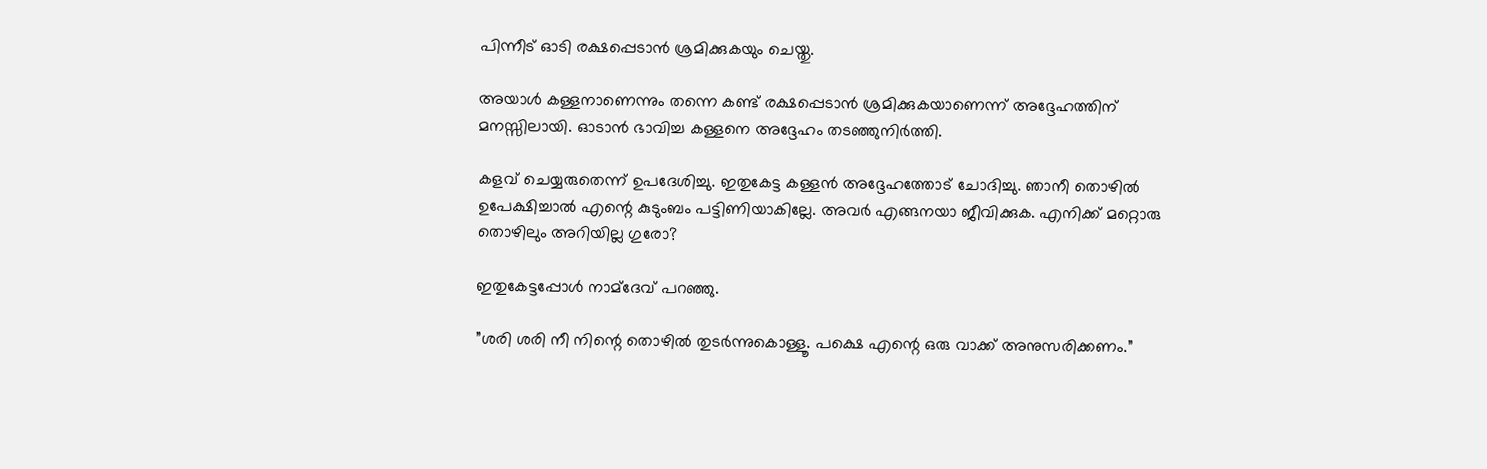പിന്നീട് ഓടി രക്ഷപ്പെടാന്‍ ശ്രമിക്കുകയും ചെയ്തു.

അയാള്‍ കള്ളനാണെന്നും തന്നെ കണ്ട് രക്ഷപ്പെടാന്‍ ശ്രമിക്കുകയാണെന്ന് അദ്ദേഹത്തിന് മനസ്സിലായി. ഓടാന്‍ ഭാവിച്ച കള്ളനെ അദ്ദേഹം തടഞ്ഞുനിര്‍ത്തി.

കളവ് ചെയ്യരുതെന്ന് ഉപദേശിച്ചു. ഇതുകേട്ട കള്ളന്‍ അദ്ദേഹത്തോട് ചോദിച്ചു. ഞാനീ തൊഴില്‍ ഉപേക്ഷിച്ചാല്‍ എന്റെ കുടുംബം പട്ടിണിയാകില്ലേ. അവര്‍ എങ്ങനയാ ജീവിക്കുക. എനിക്ക് മറ്റൊരു തൊഴിലും അറിയില്ല ഗുരോ?

ഇതുകേട്ടപ്പോള്‍ നാമ്‌ദേവ് പറഞ്ഞു.

”ശരി ശരി നീ നിന്റെ തൊഴില്‍ തുടര്‍ന്നുകൊള്ളൂ. പക്ഷെ എന്റെ ഒരു വാക്ക് അനുസരിക്കണം.”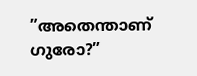”അതെന്താണ് ഗുരോ?”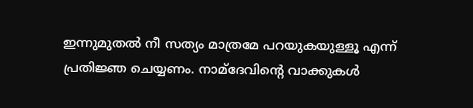ഇന്നുമുതല്‍ നീ സത്യം മാത്രമേ പറയുകയുള്ളൂ എന്ന് പ്രതിജ്ഞ ചെയ്യണം. നാമ്‌ദേവിന്റെ വാക്കുകള്‍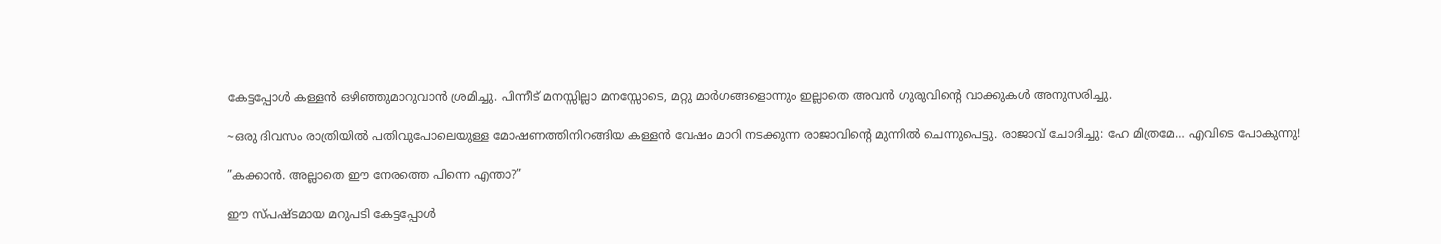കേട്ടപ്പോള്‍ കള്ളന്‍ ഒഴിഞ്ഞുമാറുവാന്‍ ശ്രമിച്ചു. പിന്നീട് മനസ്സില്ലാ മനസ്സോടെ, മറ്റു മാര്‍ഗങ്ങളൊന്നും ഇല്ലാതെ അവന്‍ ഗുരുവിന്റെ വാക്കുകള്‍ അനുസരിച്ചു.

~ഒരു ദിവസം രാത്രിയില്‍ പതിവുപോലെയുള്ള മോഷണത്തിനിറങ്ങിയ കള്ളന്‍ വേഷം മാറി നടക്കുന്ന രാജാവിന്റെ മുന്നില്‍ ചെന്നുപെട്ടു. രാജാവ് ചോദിച്ചു: ഹേ മിത്രമേ… എവിടെ പോകുന്നു!

”കക്കാന്‍. അല്ലാതെ ഈ നേരത്തെ പിന്നെ എന്താ?”

ഈ സ്പഷ്ടമായ മറുപടി കേട്ടപ്പോള്‍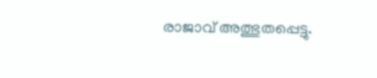രാജാവ് അത്ഭുതപ്പെട്ടു.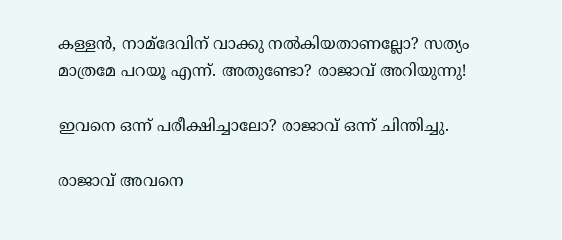കള്ളന്‍, നാമ്‌ദേവിന് വാക്കു നല്‍കിയതാണല്ലോ? സത്യം മാത്രമേ പറയൂ എന്ന്. അതുണ്ടോ? രാജാവ് അറിയുന്നു!

ഇവനെ ഒന്ന് പരീക്ഷിച്ചാലോ? രാജാവ് ഒന്ന് ചിന്തിച്ചു.

രാജാവ് അവനെ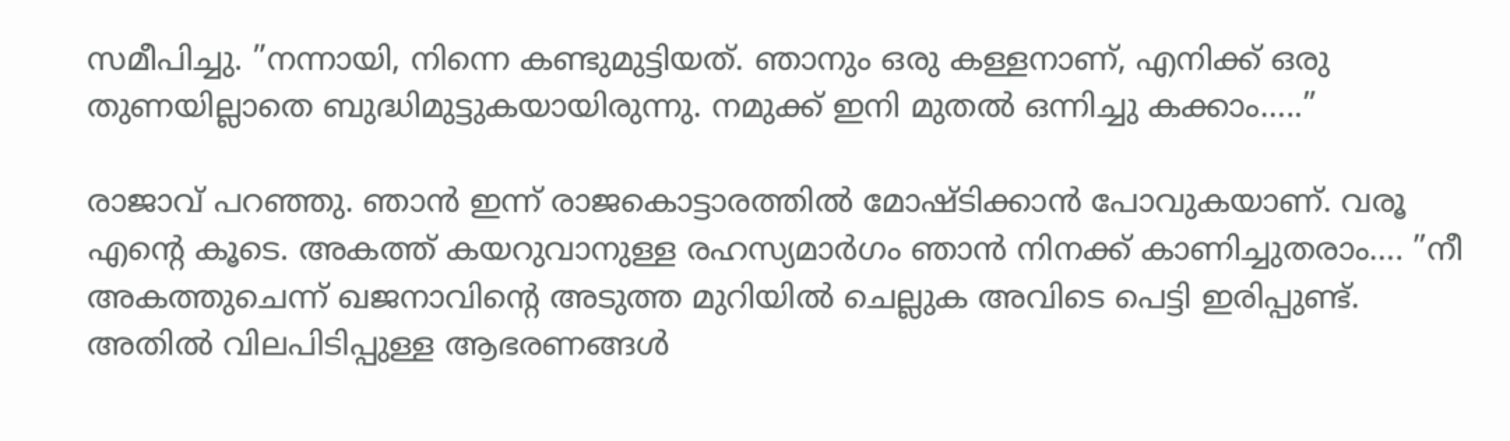സമീപിച്ചു. ”നന്നായി, നിന്നെ കണ്ടുമുട്ടിയത്. ഞാനും ഒരു കള്ളനാണ്, എനിക്ക് ഒരു തുണയില്ലാതെ ബുദ്ധിമുട്ടുകയായിരുന്നു. നമുക്ക് ഇനി മുതല്‍ ഒന്നിച്ചു കക്കാം…..”

രാജാവ് പറഞ്ഞു. ഞാന്‍ ഇന്ന് രാജകൊട്ടാരത്തില്‍ മോഷ്ടിക്കാന്‍ പോവുകയാണ്. വരൂ എന്റെ കൂടെ. അകത്ത് കയറുവാനുള്ള രഹസ്യമാര്‍ഗം ഞാന്‍ നിനക്ക് കാണിച്ചുതരാം…. ”നീ അകത്തുചെന്ന് ഖജനാവിന്റെ അടുത്ത മുറിയില്‍ ചെല്ലുക അവിടെ പെട്ടി ഇരിപ്പുണ്ട്. അതില്‍ വിലപിടിപ്പുള്ള ആഭരണങ്ങള്‍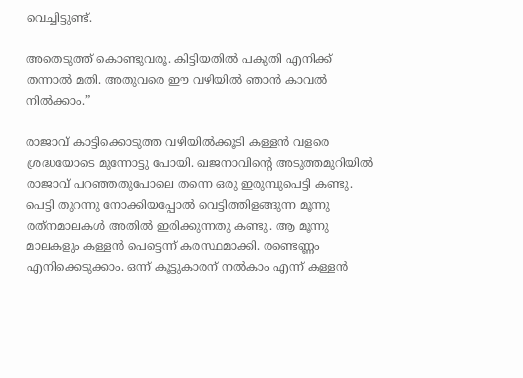വെച്ചിട്ടുണ്ട്.

അതെടുത്ത് കൊണ്ടുവരൂ. കിട്ടിയതില്‍ പകുതി എനിക്ക് തന്നാല്‍ മതി. അതുവരെ ഈ വഴിയില്‍ ഞാന്‍ കാവല്‍ നില്‍ക്കാം.”

രാജാവ് കാട്ടിക്കൊടുത്ത വഴിയില്‍ക്കൂടി കള്ളന്‍ വളരെ ശ്രദ്ധയോടെ മുന്നോട്ടു പോയി. ഖജനാവിന്റെ അടുത്തമുറിയില്‍ രാജാവ് പറഞ്ഞതുപോലെ തന്നെ ഒരു ഇരുമ്പുപെട്ടി കണ്ടു. പെട്ടി തുറന്നു നോക്കിയപ്പോല്‍ വെട്ടിത്തിളങ്ങുന്ന മൂന്നു രത്‌നമാലകള്‍ അതില്‍ ഇരിക്കുന്നതു കണ്ടു. ആ മൂന്നു മാലകളും കള്ളന്‍ പെട്ടെന്ന് കരസ്ഥമാക്കി. രണ്ടെണ്ണം എനിക്കെടുക്കാം. ഒന്ന് കൂട്ടുകാരന് നല്‍കാം എന്ന് കള്ളന്‍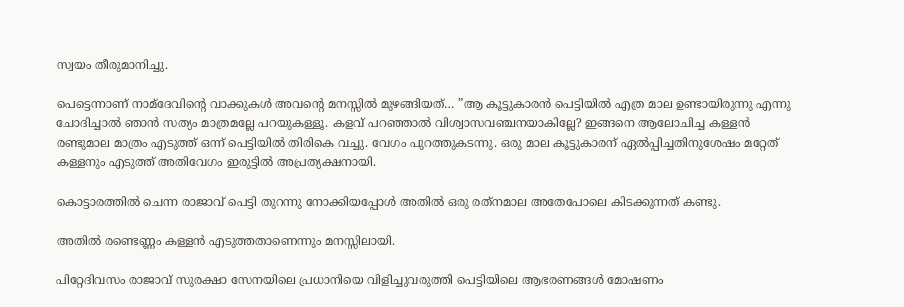സ്വയം തീരുമാനിച്ചു.

പെട്ടെന്നാണ് നാമ്‌ദേവിന്റെ വാക്കുകള്‍ അവന്റെ മനസ്സില്‍ മുഴങ്ങിയത്… ”ആ കൂട്ടുകാരന്‍ പെട്ടിയില്‍ എത്ര മാല ഉണ്ടായിരുന്നു എന്നു ചോദിച്ചാല്‍ ഞാന്‍ സത്യം മാത്രമല്ലേ പറയുകള്ളൂ. കളവ് പറഞ്ഞാല്‍ വിശ്വാസവഞ്ചനയാകില്ലേ? ഇങ്ങനെ ആലോചിച്ച കള്ളന്‍ രണ്ടുമാല മാത്രം എടുത്ത് ഒന്ന് പെട്ടിയില്‍ തിരികെ വച്ചു. വേഗം പുറത്തുകടന്നു. ഒരു മാല കൂട്ടുകാരന് ഏല്‍പ്പിച്ചതിനുശേഷം മറ്റേത് കള്ളനും എടുത്ത് അതിവേഗം ഇരുട്ടില്‍ അപ്രത്യക്ഷനായി.

കൊട്ടാരത്തില്‍ ചെന്ന രാജാവ് പെട്ടി തുറന്നു നോക്കിയപ്പോള്‍ അതില്‍ ഒരു രത്‌നമാല അതേപോലെ കിടക്കുന്നത് കണ്ടു.

അതില്‍ രണ്ടെണ്ണം കള്ളന്‍ എടുത്തതാണെന്നും മനസ്സിലായി.

പിറ്റേദിവസം രാജാവ് സുരക്ഷാ സേനയിലെ പ്രധാനിയെ വിളിച്ചുവരുത്തി പെട്ടിയിലെ ആഭരണങ്ങള്‍ മോഷണം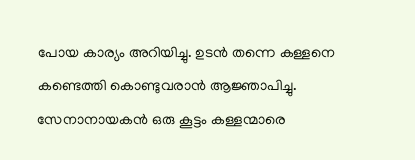പോയ കാര്യം അറിയിച്ചു. ഉടന്‍ തന്നെ കള്ളനെ കണ്ടെത്തി കൊണ്ടുവരാന്‍ ആജ്ഞാപിച്ചു. സേനാനായകന്‍ ഒരു കൂട്ടം കള്ളന്മാരെ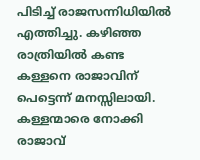പിടിച്ച് രാജസന്നിധിയില്‍ എത്തിച്ചു. കഴിഞ്ഞ രാത്രിയില്‍ കണ്ട കള്ളനെ രാജാവിന് പെട്ടെന്ന് മനസ്സിലായി. കള്ളന്മാരെ നോക്കി രാജാവ്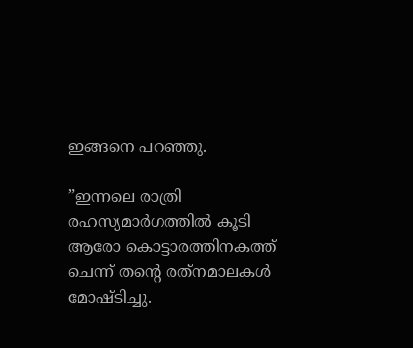ഇങ്ങനെ പറഞ്ഞു.

”ഇന്നലെ രാത്രി രഹസ്യമാര്‍ഗത്തില്‍ കൂടി ആരോ കൊട്ടാരത്തിനകത്ത് ചെന്ന് തന്റെ രത്‌നമാലകള്‍ മോഷ്ടിച്ചു.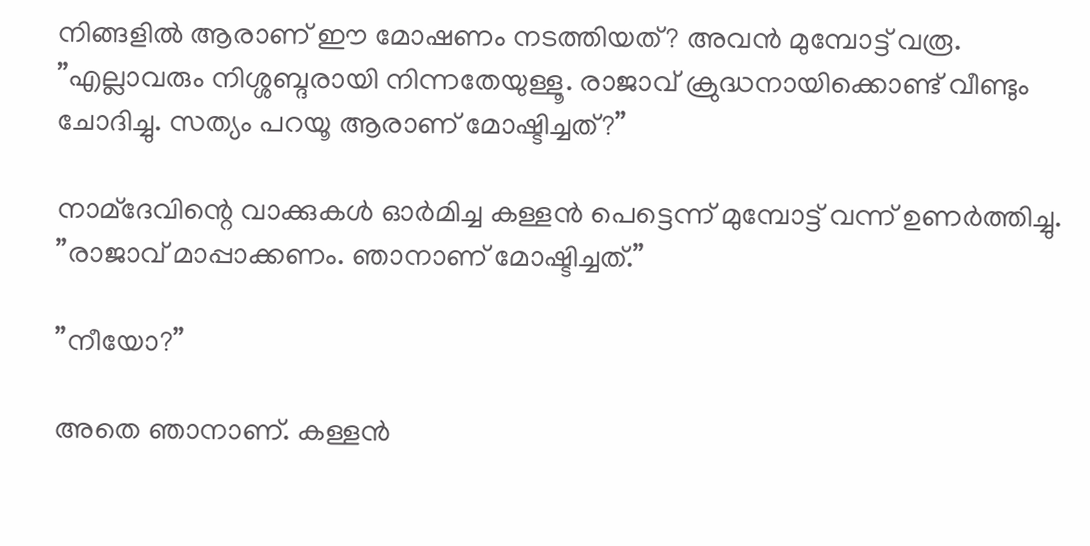നിങ്ങളില്‍ ആരാണ് ഈ മോഷണം നടത്തിയത്? അവന്‍ മുമ്പോട്ട് വരൂ. ”എല്ലാവരും നിശ്ശബ്ദരായി നിന്നതേയുള്ളൂ. രാജാവ് ക്രുദ്ധനായിക്കൊണ്ട് വീണ്ടും ചോദിച്ചു. സത്യം പറയൂ ആരാണ് മോഷ്ടിച്ചത്?”

നാമ്‌ദേവിന്റെ വാക്കുകള്‍ ഓര്‍മിച്ച കള്ളന്‍ പെട്ടെന്ന് മുമ്പോട്ട് വന്ന് ഉണര്‍ത്തിച്ചു. ”രാജാവ് മാപ്പാക്കണം. ഞാനാണ് മോഷ്ടിച്ചത്.”

”നീയോ?”

അതെ ഞാനാണ്. കള്ളന്‍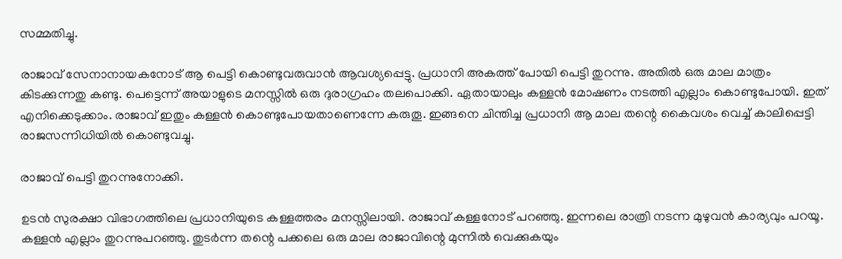സമ്മതിച്ചു.

രാജാവ് സേനാനായകനോട് ആ പെട്ടി കൊണ്ടുവരുവാന്‍ ആവശ്യപ്പെട്ടു. പ്രധാനി അകത്ത് പോയി പെട്ടി തുറന്നു. അതില്‍ ഒരു മാല മാത്രം കിടക്കുന്നതു കണ്ടു. പെട്ടെന്ന് അയാളുടെ മനസ്സില്‍ ഒരു ദുരാഗ്രഹം തലപൊക്കി. ഏതായാലും കള്ളന്‍ മോഷണം നടത്തി എല്ലാം കൊണ്ടുപോയി. ഇത് എനിക്കെടുക്കാം. രാജാവ് ഇതും കള്ളന്‍ കൊണ്ടുപോയതാണെന്നേ കരുതൂ. ഇങ്ങനെ ചിന്തിച്ച പ്രധാനി ആ മാല തന്റെ കൈവശം വെച്ച് കാലിപ്പെട്ടി രാജസന്നിധിയില്‍ കൊണ്ടുവച്ചു.

രാജാവ് പെട്ടി തുറന്നുനോക്കി.

ഉടന്‍ സുരക്ഷാ വിഭാഗത്തിലെ പ്രധാനിയുടെ കള്ളത്തരം മനസ്സിലായി. രാജാവ് കള്ളനോട് പറഞ്ഞു. ഇന്നലെ രാത്രി നടന്ന മുഴുവന്‍ കാര്യവും പറയൂ. കള്ളന്‍ എല്ലാം തുറന്നുപറഞ്ഞു. തുടര്‍ന്ന തന്റെ പക്കലെ ഒരു മാല രാജാവിന്റെ മുന്നില്‍ വെക്കുകയും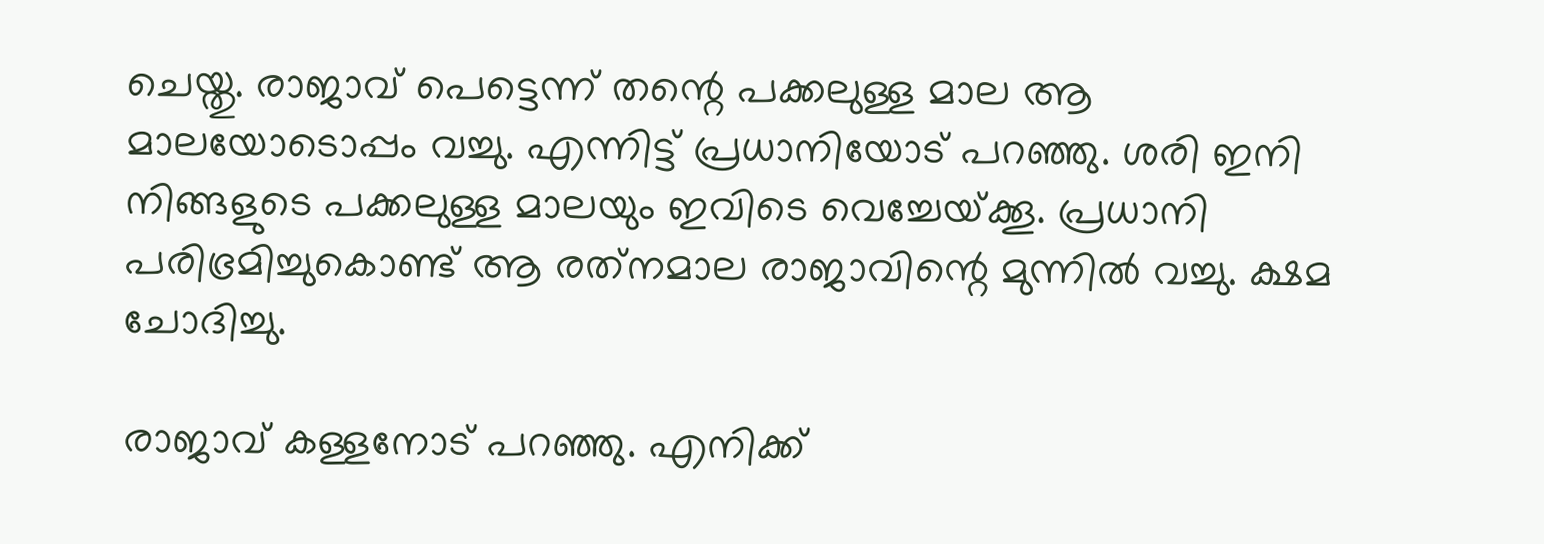ചെയ്തു. രാജാവ് പെട്ടെന്ന് തന്റെ പക്കലുള്ള മാല ആ മാലയോടൊപ്പം വച്ചു. എന്നിട്ട് പ്രധാനിയോട് പറഞ്ഞു. ശരി ഇനി നിങ്ങളുടെ പക്കലുള്ള മാലയും ഇവിടെ വെച്ചേയ്‌ക്കൂ. പ്രധാനി പരിഭ്രമിച്ചുകൊണ്ട് ആ രത്‌നമാല രാജാവിന്റെ മുന്നില്‍ വച്ചു. ക്ഷമ ചോദിച്ചു.

രാജാവ് കള്ളനോട് പറഞ്ഞു. എനിക്ക്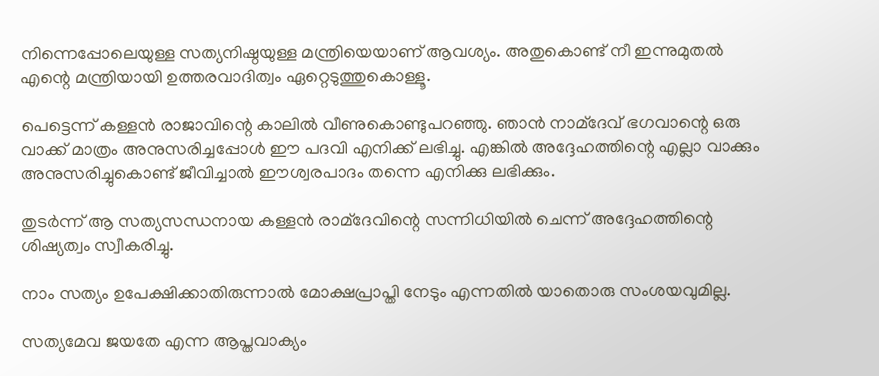നിന്നെപ്പോലെയുള്ള സത്യനിഷ്ഠയുള്ള മന്ത്രിയെയാണ് ആവശ്യം. അതുകൊണ്ട് നീ ഇന്നുമുതല്‍ എന്റെ മന്ത്രിയായി ഉത്തരവാദിത്വം ഏറ്റെടുത്തുകൊള്ളൂ.

പെട്ടെന്ന് കള്ളന്‍ രാജാവിന്റെ കാലില്‍ വീണുകൊണ്ടുപറഞ്ഞു. ഞാന്‍ നാമ്‌ദേവ് ഭഗവാന്റെ ഒരു വാക്ക് മാത്രം അനുസരിച്ചപ്പോള്‍ ഈ പദവി എനിക്ക് ലഭിച്ചു. എങ്കില്‍ അദ്ദേഹത്തിന്റെ എല്ലാ വാക്കും അനുസരിച്ചുകൊണ്ട് ജീവിച്ചാല്‍ ഈശ്വരപാദം തന്നെ എനിക്കു ലഭിക്കും.

തുടര്‍ന്ന് ആ സത്യസന്ധനായ കള്ളന്‍ രാമ്‌ദേവിന്റെ സന്നിധിയില്‍ ചെന്ന് അദ്ദേഹത്തിന്റെ ശിഷ്യത്വം സ്വീകരിച്ചു.

നാം സത്യം ഉപേക്ഷിക്കാതിരുന്നാല്‍ മോക്ഷപ്രാപ്തി നേടും എന്നതില്‍ യാതൊരു സംശയവുമില്ല.

സത്യമേവ ജയതേ എന്ന ആപ്തവാക്യം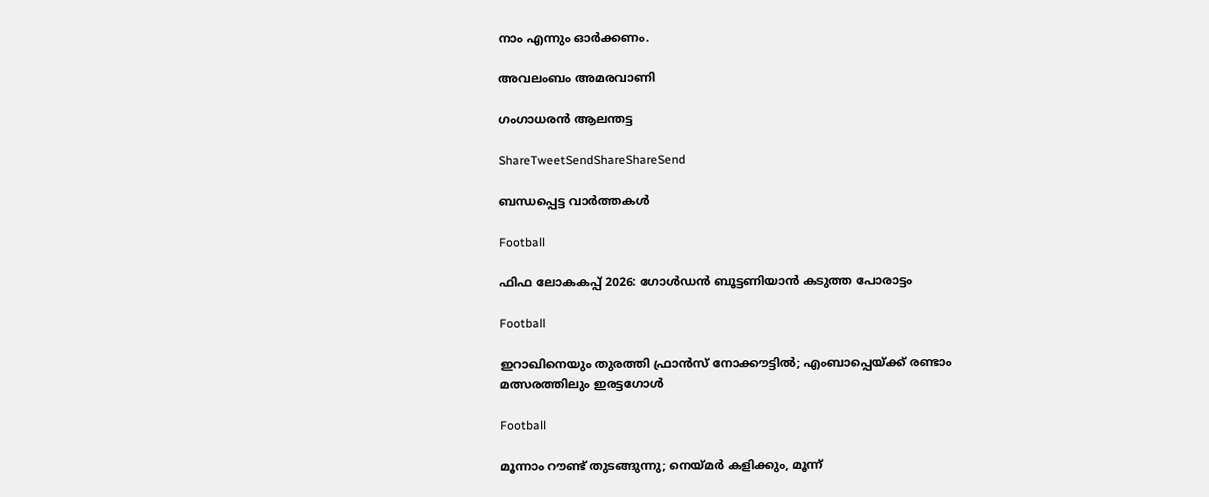നാം എന്നും ഓര്‍ക്കണം.

അവലംബം അമരവാണി

ഗംഗാധരന്‍ ആലന്തട്ട

ShareTweetSendShareShareSend

ബന്ധപ്പെട്ട വാര്‍ത്തകള്‍

Football

ഫിഫ ലോകകപ്പ് 2026: ഗോള്‍ഡന്‍ ബൂട്ടണിയാന്‍ കടുത്ത പോരാട്ടം

Football

ഇറാഖിനെയും തുരത്തി ഫ്രാന്‍സ് നോക്കൗട്ടില്‍; എംബാപ്പെയ്‌ക്ക് രണ്ടാം മത്സരത്തിലും ഇരട്ടഗോള്‍

Football

മൂന്നാം റൗണ്ട് തുടങ്ങുന്നു; നെയ്‌മര്‍ കളിക്കും, മൂന്ന്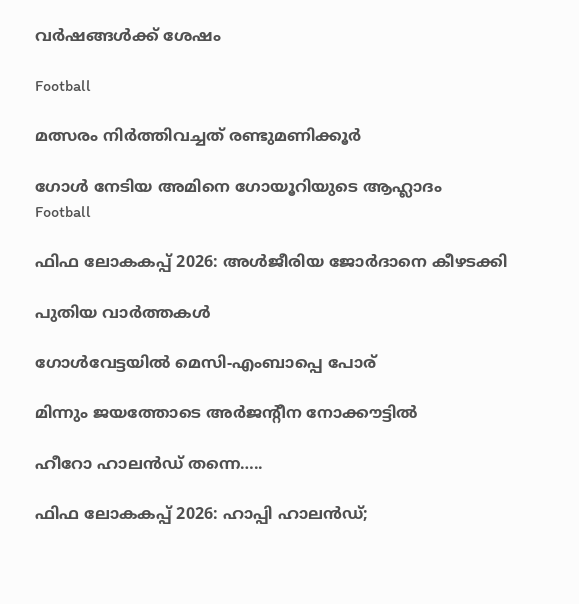വര്‍ഷങ്ങള്‍ക്ക് ശേഷം

Football

മത്സരം നിര്‍ത്തിവച്ചത് രണ്ടുമണിക്കൂര്‍

ഗോള്‍ നേടിയ അമിനെ ഗോയൂറിയുടെ ആഹ്ലാദം
Football

ഫിഫ ലോകകപ്പ് 2026: അള്‍ജീരിയ ജോര്‍ദാനെ കീഴടക്കി

പുതിയ വാര്‍ത്തകള്‍

ഗോള്‍വേട്ടയില്‍ മെസി-എംബാപ്പെ പോര്

മിന്നും ജയത്തോടെ അര്‍ജന്റീന നോക്കൗട്ടില്‍

ഹീറോ ഹാലന്‍ഡ് തന്നെ…..

ഫിഫ ലോകകപ്പ് 2026: ഹാപ്പി ഹാലന്‍ഡ്;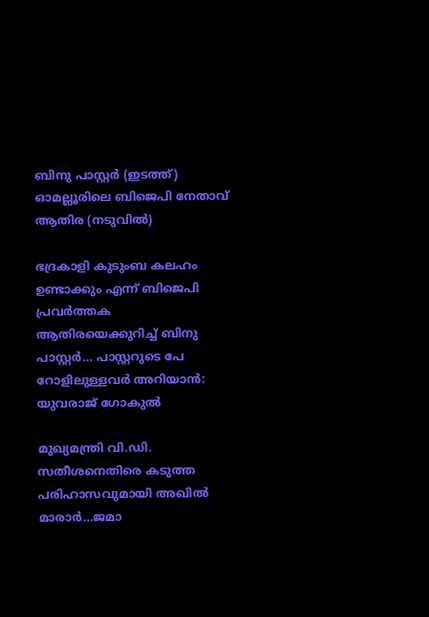ബിനു പാസ്റ്റര്‍ (ഇടത്ത്) ഓമല്ലൂരിലെ ബിജെപി നേതാവ് ആതിര (നടുവില്‍)

ഭദ്രകാളി കുടുംബ കലഹം ഉണ്ടാക്കും എന്ന് ബിജെപി പ്രവര്‍ത്തക ആതിരയെക്കുറിച്ച് ബിനു പാസ്റ്റര്‍… പാസ്റ്ററുടെ പേ റോളിലുള്ളവര്‍ അറിയാന്‍: യുവരാജ് ഗോകുല്‍

മുഖ്യമന്ത്രി വി.ഡി. സതീശനെതിരെ കടുത്ത പരിഹാസവുമായി അഖില്‍ മാരാര്‍…ജമാ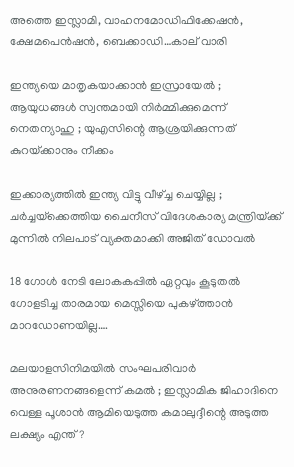അത്തെ ഇസ്ലാമി, വാഹനമോഡിഫിക്കേഷന്‍, ക്ഷേമപെന്‍ഷന്‍, ബെക്കാഡി…കാല് വാരി

ഇന്ത്യയെ മാതൃകയാക്കാൻ ഇസ്രായേൽ ; ആയുധങ്ങൾ സ്വന്തമായി നിർമ്മിക്കുമെന്ന് നെതന്യാഹു ; യുഎസിന്റെ ആശ്രയിക്കുന്നത് കുറയ്‌ക്കാനും നീക്കം

ഇക്കാര്യത്തിൽ ഇന്ത്യ വിട്ടു വീഴ്‌ച്ച ചെയ്യില്ല ; ചർച്ചയ്‌ക്കെത്തിയ ചൈനീസ് വിദേശകാര്യ മന്ത്രിയ്‌ക്ക് മുന്നിൽ നിലപാട് വ്യക്തമാക്കി അജിത് ഡോവൽ

18 ഗോള്‍ നേടി ലോകകപ്പില്‍ ഏറ്റവും കൂടുതല്‍ ഗോളടിച്ച താരമായ മെസ്സിയെ പുകഴ്‌ത്താന്‍ മാറഡോണയില്ല….

മലയാളസിനിമയിൽ സംഘപരിവാർ അനുരണനങ്ങളെന്ന് കമൽ ; ഇസ്ലാമിക ജിഹാദിനെ വെള്ള പൂശാൻ ആമിയെടുത്ത കമാലുദ്ദീന്റെ അടുത്ത ലക്ഷ്യം എന്ത് ?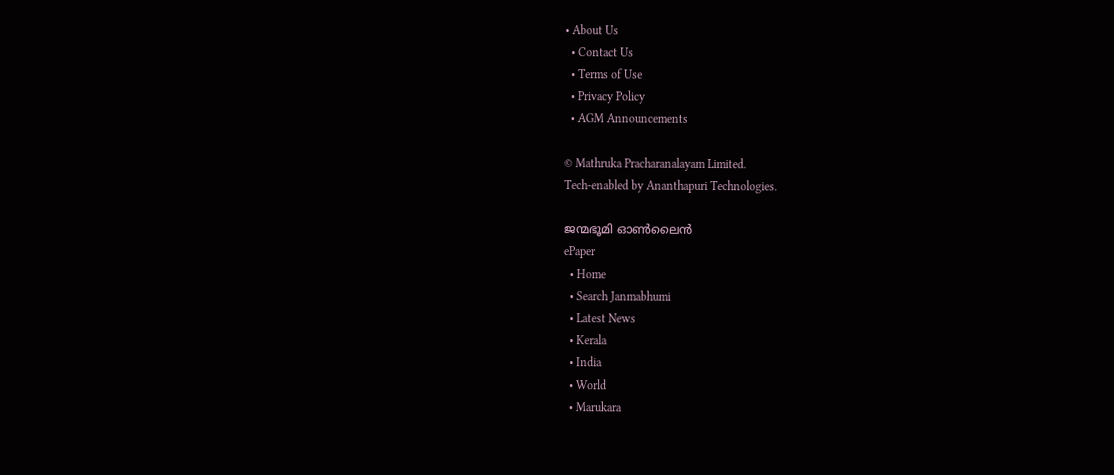• About Us
  • Contact Us
  • Terms of Use
  • Privacy Policy
  • AGM Announcements

© Mathruka Pracharanalayam Limited.
Tech-enabled by Ananthapuri Technologies.

ജന്മഭൂമി ഓണ്‍ലൈന്‍
ePaper
  • Home
  • Search Janmabhumi
  • Latest News
  • Kerala
  • India
  • World
  • Marukara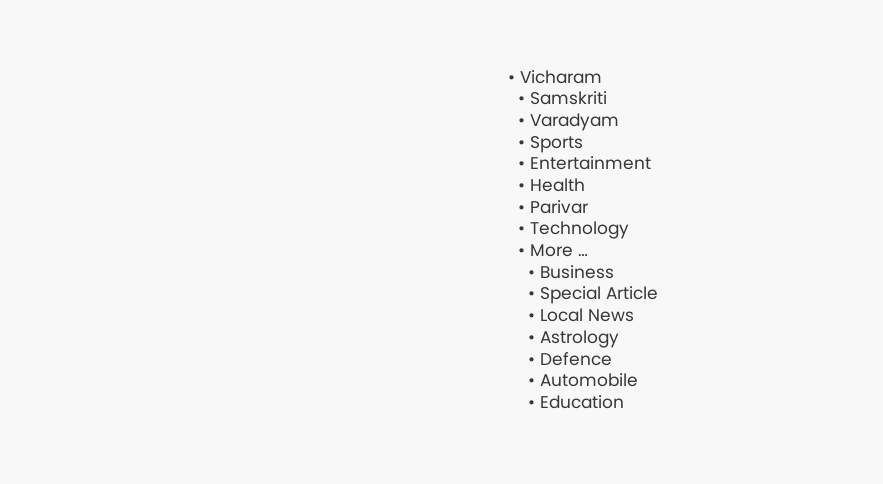• Vicharam
  • Samskriti
  • Varadyam
  • Sports
  • Entertainment
  • Health
  • Parivar
  • Technology
  • More …
    • Business
    • Special Article
    • Local News
    • Astrology
    • Defence
    • Automobile
    • Education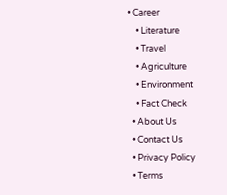• Career
    • Literature
    • Travel
    • Agriculture
    • Environment
    • Fact Check
  • About Us
  • Contact Us
  • Privacy Policy
  • Terms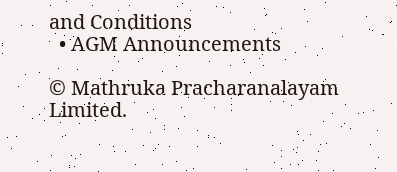and Conditions
  • AGM Announcements

© Mathruka Pracharanalayam Limited.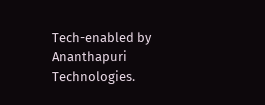Tech-enabled by Ananthapuri Technologies.